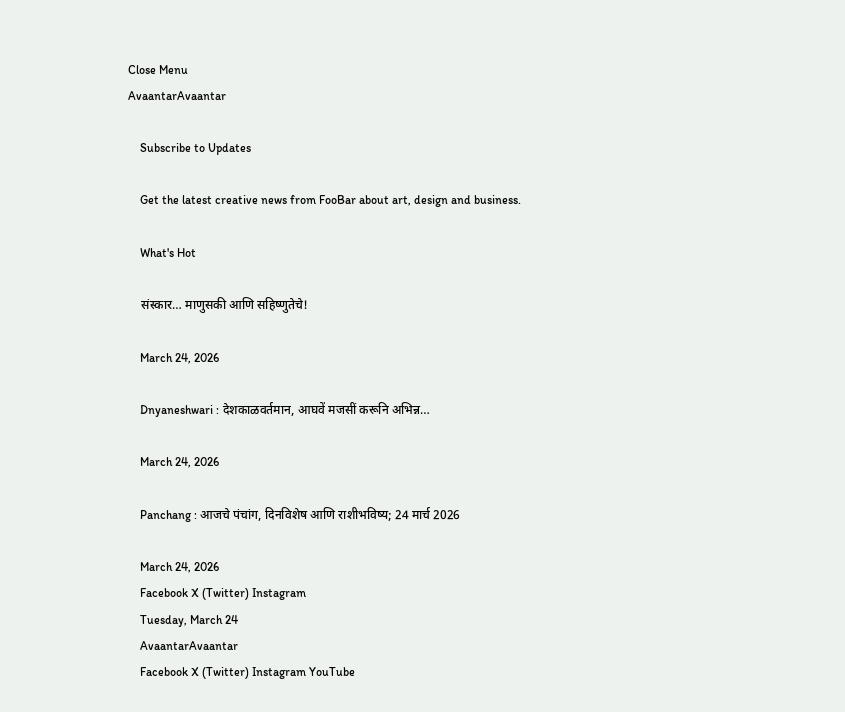Close Menu
AvaantarAvaantar

    Subscribe to Updates

    Get the latest creative news from FooBar about art, design and business.

    What's Hot

    संस्कार… माणुसकी आणि सहिष्णुतेचे!

    March 24, 2026

    Dnyaneshwari : देशकाळवर्तमान, आघवें मजसीं करूनि अभिन्न…

    March 24, 2026

    Panchang : आजचे पंचांग, दिनविशेष आणि राशीभविष्य; 24 मार्च 2026

    March 24, 2026
    Facebook X (Twitter) Instagram
    Tuesday, March 24
    AvaantarAvaantar
    Facebook X (Twitter) Instagram YouTube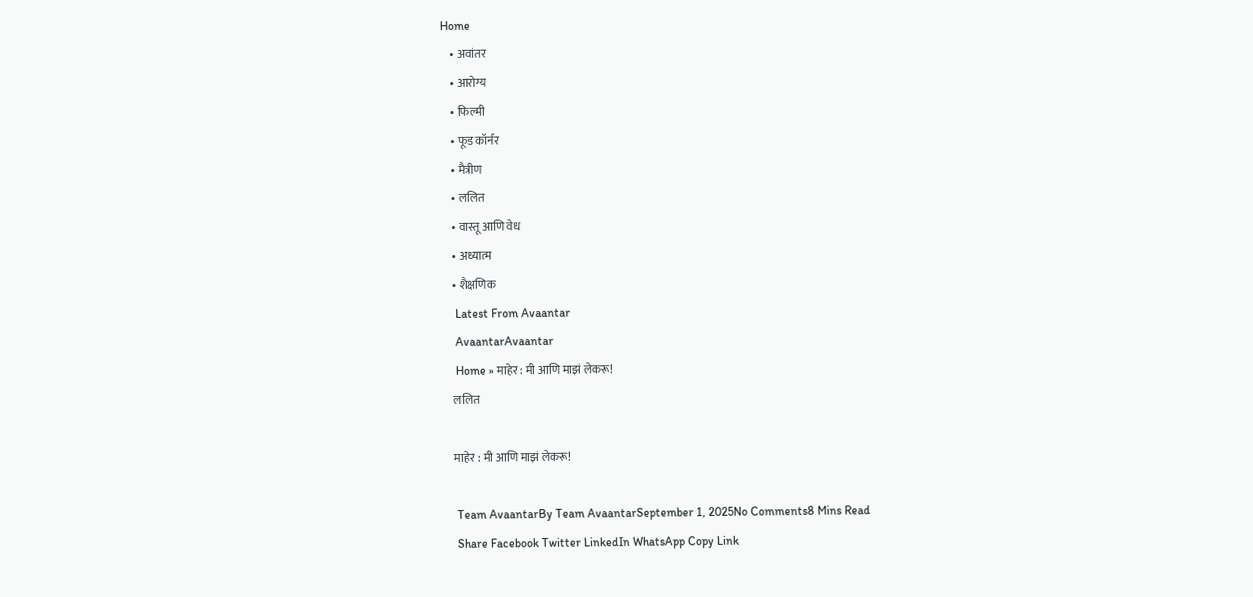Home
    • अवांतर
    • आरोग्य
    • फिल्मी
    • फूड कॉर्नर
    • मैत्रीण
    • ललित
    • वास्तू आणि वेध
    • अध्यात्म
    • शैक्षणिक
    Latest From Avaantar
    AvaantarAvaantar
    Home » माहेर : मी आणि माझं लेकरू!
    ललित

    माहेर : मी आणि माझं लेकरू!

    Team AvaantarBy Team AvaantarSeptember 1, 2025No Comments8 Mins Read
    Share Facebook Twitter LinkedIn WhatsApp Copy Link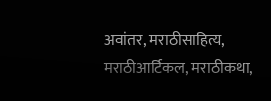अवांतर, मराठीसाहित्य, मराठीआर्टिकल, मराठीकथा,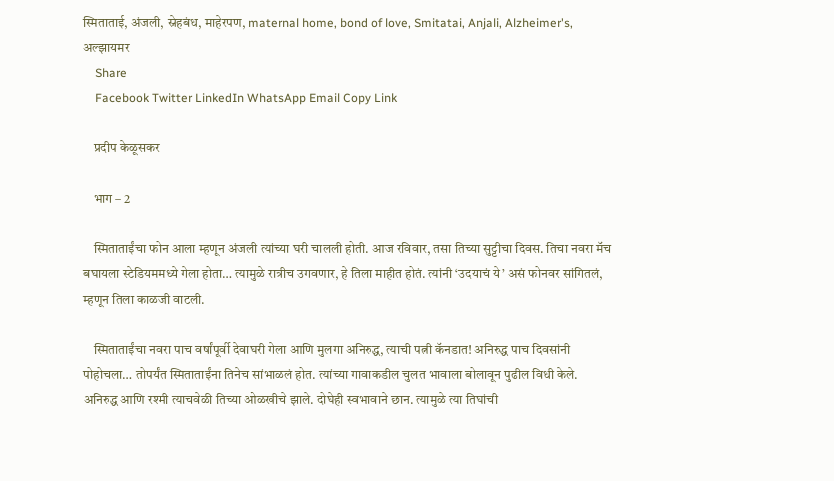स्मिताताई, अंजली, स्नेहबंध, माहेरपण, maternal home, bond of love, Smitatai, Anjali, Alzheimer's, अल्झायमर
    Share
    Facebook Twitter LinkedIn WhatsApp Email Copy Link

    प्रदीप केळूसकर

    भाग – 2

    स्मिताताईंचा फोन आला म्हणून अंजली त्यांच्या घरी चालली होती. आज रविवार, तसा तिच्या सुट्टीचा दिवस. तिचा नवरा मॅच बघायला स्टेडियममध्ये गेला होता… त्यामुळे रात्रीच उगवणार, हे तिला माहीत होतं. त्यांनी ‘उदयाचं ये’ असं फोनवर सांगितलं, म्हणून तिला काळजी वाटली.

    स्मिताताईंचा नवरा पाच वर्षांपूर्वी देवाघरी गेला आणि मुलगा अनिरुद्ध, त्याची पत्नी कॅनडात! अनिरुद्ध पाच दिवसांनी पोहोचला… तोपर्यंत स्मिताताईंना तिनेच सांभाळलं होत. त्यांच्या गावाकडील चुलत भावाला बोलावून पुढील विधी केले. अनिरुद्ध आणि रश्मी त्याचवेळी तिच्या ओळखीचे झाले. दोघेही स्वभावाने छान. त्यामुळे त्या तिघांची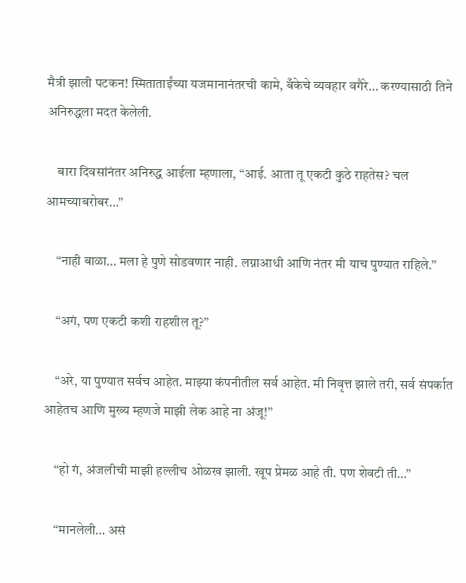मैत्री झाली पटकन! स्मिताताईंच्या यजमानानंतरची कामे, बँकेचे व्यवहार वगैरे… करण्यासाठी तिने अनिरुद्धला मदत केलेली.

    बारा दिवसांनंतर अनिरुद्ध आईला म्हणाला, “आई. आता तू एकटी कुठे राहतेस? चल आमच्याबरोबर…”

    “नाही बाळा… मला हे पुणे सोडवणार नाही. लग्नाआधी आणि नंतर मी याच पुण्यात राहिले.”

    “अगं, पण एकटी कशी राहशील तू?”

    “अरे, या पुण्यात सर्वच आहेत. माझ्या कंपनीतील सर्व आहेत. मी निवृत्त झाले तरी, सर्व संपर्कात आहेतच आणि मुख्य म्हणजे माझी लेक आहे ना अंजू!”

    “हो गं, अंजलीची माझी हल्लीच ओळख झाली. खूप प्रेमळ आहे ती. पण शेवटी ती…”

    “मानलेली… असं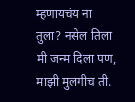म्हणायचंय ना तुला? नसेल तिला मी जन्म दिला पण, माझी मुलगीच ती.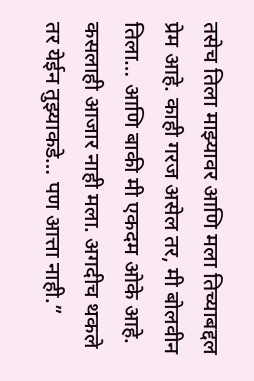तसेच तिला माझ्यावर आणि मला तिच्याबद्दल प्रेम आहे. काही गरज असेल तर, मी बोलवीन तिला… आणि बाकी मी एकदम ओके आहे. कसलाही आजार नाही मला. अगदीच थकले तर येईन तुझ्याकडे… पण आत्ता नाही.”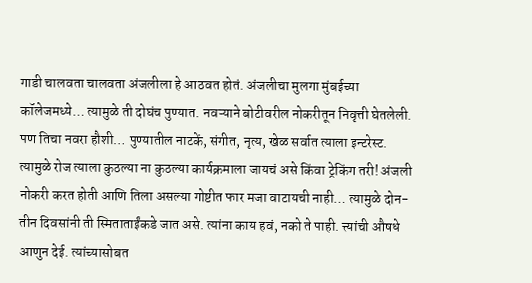गाडी चालवता चालवता अंजलीला हे आठवत होतं. अंजलीचा मुलगा मुंबईच्या कॉलेजमध्ये… त्यामुळे ती दोघंच पुण्यात. नवऱ्याने बोटीवरील नोकरीतून निवृत्ती घेतलेली. पण तिचा नवरा हौशी… पुण्यातील नाटकें, संगीत, नृत्य, खेळ सर्वात त्याला इन्टरेस्ट. त्यामुळे रोज त्याला कुठल्या ना कुठल्या कार्यक्रमाला जायचं असे किंवा ट्रेकिंग तरी! अंजली नोकरी करत होती आणि तिला असल्या गोष्टीत फार मजा वाटायची नाही… त्यामुळे दोन-तीन दिवसांनी ती स्मिताताईंकडे जात असे. त्यांना काय हवं, नको ते पाही. त्त्यांची औषधे आणुन देई. त्यांच्यासोबत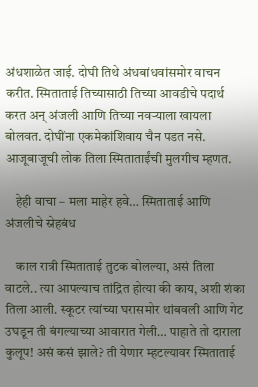अंधशाळेत जाई. दोघी तिथे अंधबांधवांसमोर वाचन करीत. स्मिताताई तिच्यासाठी तिच्या आवडीचे पदार्थ करत अन् अंजली आणि तिच्या नवऱ्याला खायला बोलवत. दोघींना एकमेकांशिवाय चैन पडत नसे. आजूबाजूची लोक तिला स्मिताताईंची मुलगीच म्हणत.

    हेही वाचा – मला माहेर हवे… स्मिताताई आणि अंजलीचे स्नेहबंध

    काल रात्री स्मिताताई तुटक बोलल्या, असं तिला वाटले.. त्या आपल्याच तांद्रित होत्या की काय, अशी शंका तिला आली. स्कूटर त्यांच्या घरासमोर थांबवली आणि गेट उघडून ती बंगल्याच्या आवारात गेली… पाहाते तो दाराला कुलूप! असं कसं झाले? ती येणार म्हटल्यावर स्मिताताई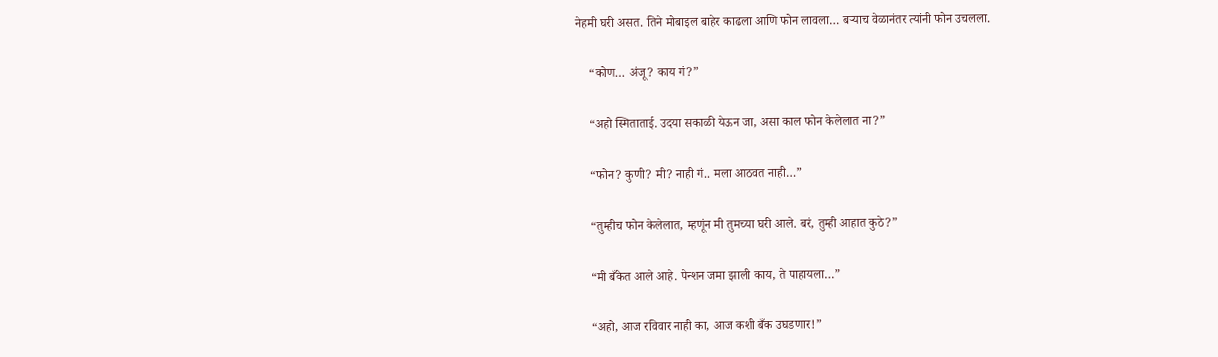नेहमी घरी असत. तिने मोबाइल बाहेर काढला आणि फोन लावला… बऱ्याच वेळानंतर त्यांनी फोन उचलला.

    “कोण… अंजू? काय गं?”

    “अहो स्मिताताई. उदया सकाळी येऊन जा, असा काल फोन केलेलात ना?”

    “फोन? कुणी? मी? नाही गं.. मला आठवत नाही…”

    “तुम्हीच फोन केलेलात, म्हणूंन मी तुमच्या घरी आले. बरं, तुम्ही आहात कुठे?”

    “मी बँकेत आले आहे. पेन्शन जमा झाली काय, ते पाहायला…”

    “अहो, आज रविवार नाही का, आज कशी बँक उघडणार!”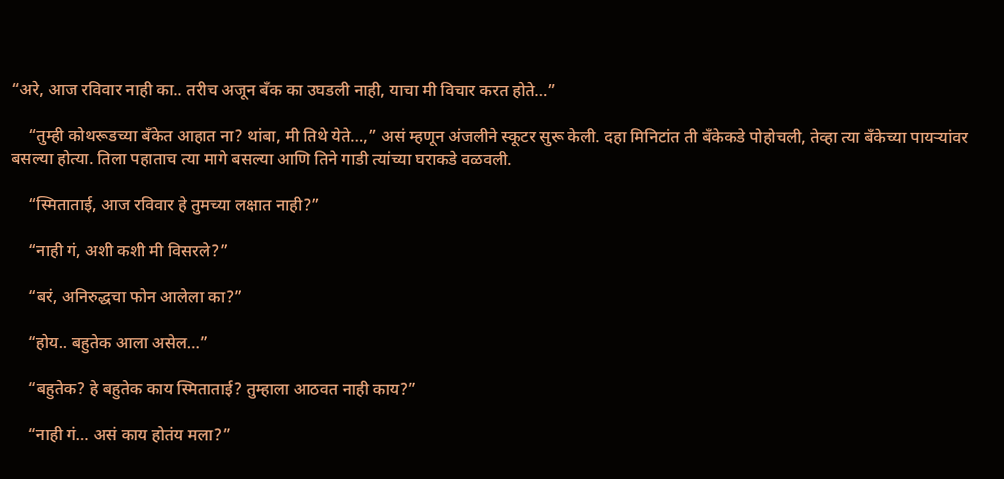“अरे, आज रविवार नाही का.. तरीच अजून बँक का उघडली नाही, याचा मी विचार करत होते…”

    “तुम्ही कोथरूडच्या बँकेत आहात ना? थांबा, मी तिथे येते…,” असं म्हणून अंजलीने स्कूटर सुरू केली. दहा मिनिटांत ती बँकेकडे पोहोचली, तेव्हा त्या बँकेच्या पायऱ्यांवर बसल्या होत्या. तिला पहाताच त्या मागे बसल्या आणि तिने गाडी त्यांच्या घराकडे वळवली.

    “स्मिताताई, आज रविवार हे तुमच्या लक्षात नाही?”

    “नाही गं, अशी कशी मी विसरले?”

    “बरं, अनिरुद्धचा फोन आलेला का?”

    “होय.. बहुतेक आला असेल…”

    “बहुतेक? हे बहुतेक काय स्मिताताई? तुम्हाला आठवत नाही काय?”

    “नाही गं… असं काय होतंय मला?”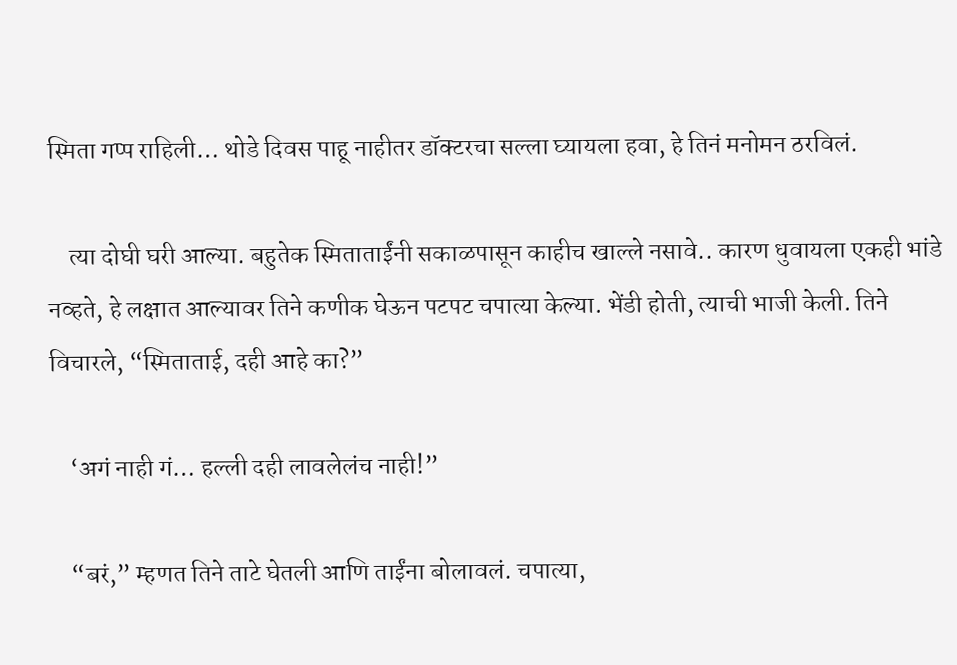स्मिता गप्प राहिली… थोडे दिवस पाहू नाहीतर डॉक्टरचा सल्ला घ्यायला हवा, हे तिनं मनोमन ठरविलं.

    त्या दोघी घरी आल्या. बहुतेक स्मिताताईंनी सकाळपासून काहीच खाल्ले नसावे.. कारण धुवायला एकही भांडे नव्हते, हे लक्षात आल्यावर तिने कणीक घेऊन पटपट चपात्या केल्या. भेंडी होती, त्याची भाजी केली. तिने विचारले, “स्मिताताई, दही आहे का?”

    ‘अगं नाही गं… हल्ली दही लावलेलंच नाही!”

    “बरं,” म्हणत तिने ताटे घेतली आणि ताईंना बोलावलं. चपात्या,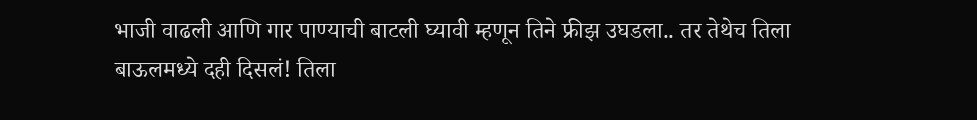भाजी वाढली आणि गार पाण्याची बाटली घ्यावी म्हणून तिने फ्रीझ उघडला.. तर तेथेच तिला बाऊलमध्ये दही दिसलं! तिला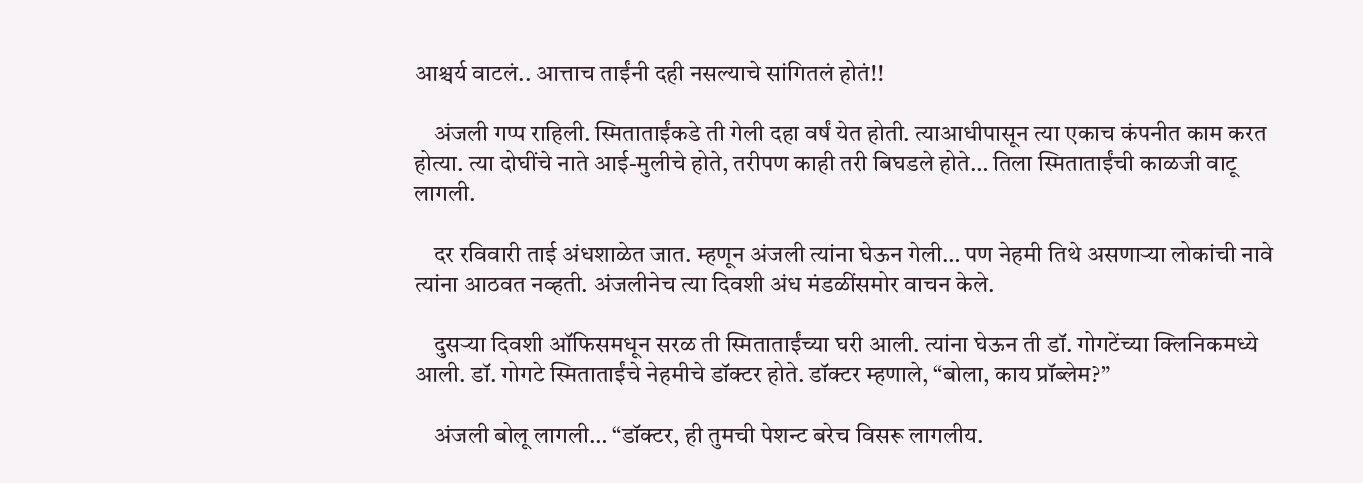आश्चर्य वाटलं.. आत्ताच ताईंनी दही नसल्याचे सांगितलं होतं!!

    अंजली गप्प राहिली. स्मिताताईंकडे ती गेली दहा वर्षं येत होती. त्याआधीपासून त्या एकाच कंपनीत काम करत होत्या. त्या दोघींचे नाते आई-मुलीचे होते, तरीपण काही तरी बिघडले होते… तिला स्मिताताईंची काळजी वाटू लागली.

    दर रविवारी ताई अंधशाळेत जात. म्हणून अंजली त्यांना घेऊन गेली… पण नेहमी तिथे असणाऱ्या लोकांची नावे त्यांना आठवत नव्हती. अंजलीनेच त्या दिवशी अंध मंडळींसमोर वाचन केले.

    दुसऱ्या दिवशी ऑफिसमधून सरळ ती स्मिताताईंच्या घरी आली. त्यांना घेऊन ती डॉ. गोगटेंच्या क्लिनिकमध्ये आली. डॉ. गोगटे स्मिताताईंचे नेहमीचे डॉक्टर होते. डॉक्टर म्हणाले, “बोला, काय प्रॉब्लेम?”

    अंजली बोलू लागली… “डॉक्टर, ही तुमची पेशन्ट बरेच विसरू लागलीय.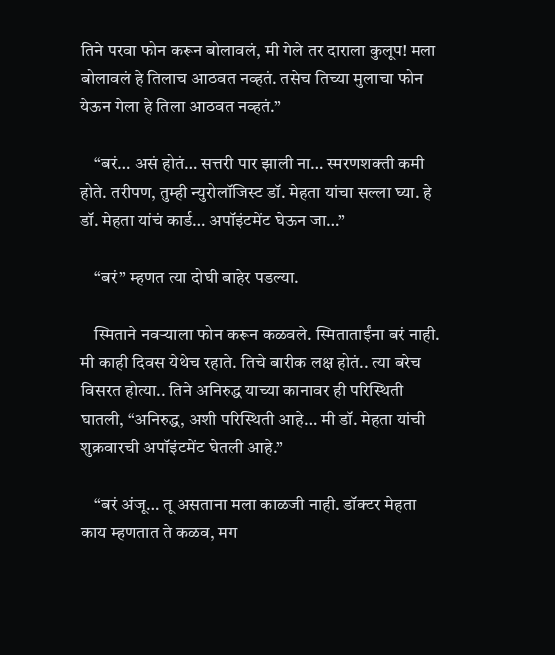तिने परवा फोन करून बोलावलं, मी गेले तर दाराला कुलूप! मला बोलावलं हे तिलाच आठवत नव्हतं. तसेच तिच्या मुलाचा फोन येऊन गेला हे तिला आठवत नव्हतं.”

    “बरं… असं होतं… सत्तरी पार झाली ना… स्मरणशक्ती कमी होते. तरीपण, तुम्ही न्युरोलॉजिस्ट डॉ. मेहता यांचा सल्ला घ्या. हे डॉ. मेहता यांचं कार्ड… अपॉइंटमेंट घेऊन जा…”

    “बरं” म्हणत त्या दोघी बाहेर पडल्या.

    स्मिताने नवऱ्याला फोन करून कळवले. स्मिताताईंना बरं नाही. मी काही दिवस येथेच रहाते. तिचे बारीक लक्ष होतं.. त्या बरेच विसरत होत्या.. तिने अनिरुद्ध याच्या कानावर ही परिस्थिती घातली, “अनिरुद्ध, अशी परिस्थिती आहे… मी डॉ. मेहता यांची शुक्रवारची अपॉइंटमेंट घेतली आहे.”

    “बरं अंजू… तू असताना मला काळजी नाही. डॉक्टर मेहता काय म्हणतात ते कळव, मग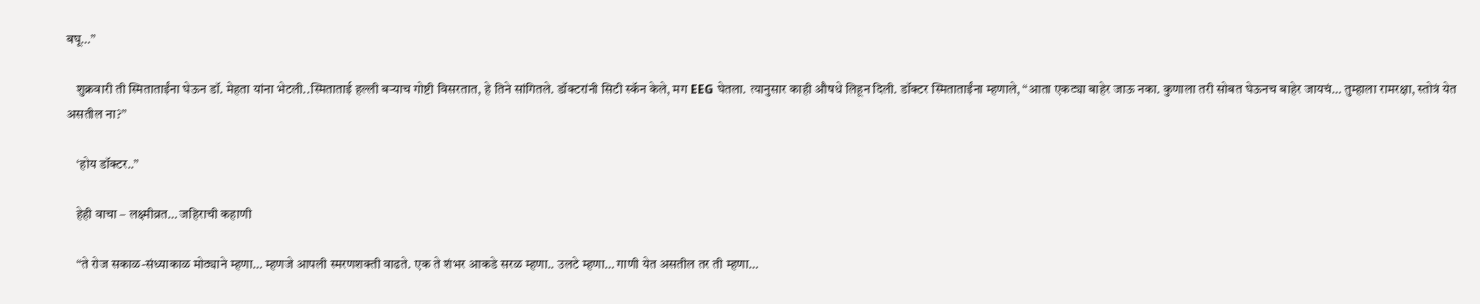बघू…”

    शुक्रवारी ती स्मिताताईंना घेऊन डॉ. मेहता यांना भेटली..स्मिताताई हल्ली बऱ्याच गोष्टी विसरतात, हे तिने सांगितले. डॉक्टरांनी सिटी स्कॅन केले, मग EEG घेतला. त्यानुसार काही औषधे लिहून दिली. डॉक्टर स्मिताताईंना म्हणाले, “आता एकट्या बाहेर जाऊ नका. कुणाला तरी सोबत घेऊनच बाहेर जायचं… तुम्हाला रामरक्षा, स्तोत्रं येत असतील ना?”

    ‘होय डॉक्टर..”

    हेही वाचा – लक्ष्मीव्रत… जहिराची कहाणी

    “ते रोज सकाळ-संध्याकाळ मोठ्याने म्हणा… म्हणजे आपली स्मरणशक्ती वाढते. एक ते शंभर आकडे सरळ म्हणा.. उलटे म्हणा… गाणी येत असतील तर ती म्हणा…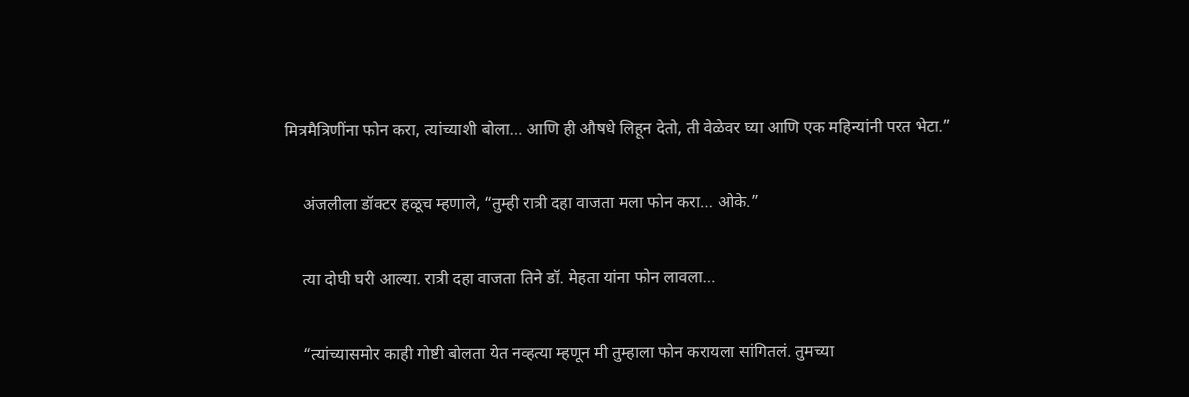मित्रमैत्रिणींना फोन करा, त्यांच्याशी बोला… आणि ही औषधे लिहून देतो, ती वेळेवर घ्या आणि एक महिन्यांनी परत भेटा.”

    अंजलीला डॉक्टर हळूच म्हणाले, “तुम्ही रात्री दहा वाजता मला फोन करा… ओके.”

    त्या दोघी घरी आल्या. रात्री दहा वाजता तिने डॉ. मेहता यांना फोन लावला…

    “त्यांच्यासमोर काही गोष्टी बोलता येत नव्हत्या म्हणून मी तुम्हाला फोन करायला सांगितलं. तुमच्या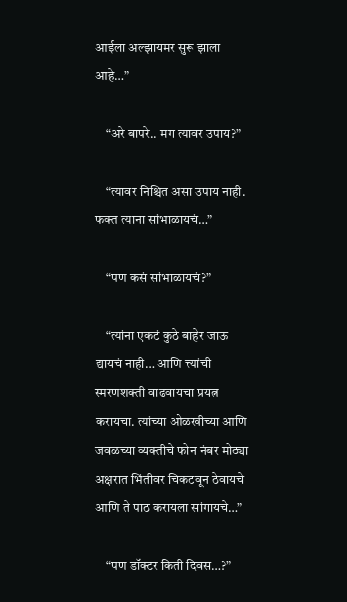आईला अल्झायमर सुरू झाला आहे…”

    “अरे बापरे.. मग त्यावर उपाय?”

    “त्यावर निश्चित असा उपाय नाही. फक्त त्याना सांभाळायचं…”

    “पण कसं सांभाळायचं?”

    “त्यांना एकटं कुठे बाहेर जाऊ द्यायचं नाही… आणि त्त्यांची स्मरणशक्ती वाढवायचा प्रयत्न करायचा. त्यांच्या ओळखीच्या आणि जवळच्या व्यक्तीचे फोन नंबर मोठ्या अक्षरात भिंतीवर चिकटवून ठेवायचे आणि ते पाठ करायला सांगायचे…”

    “पण डॉक्टर किती दिवस…?”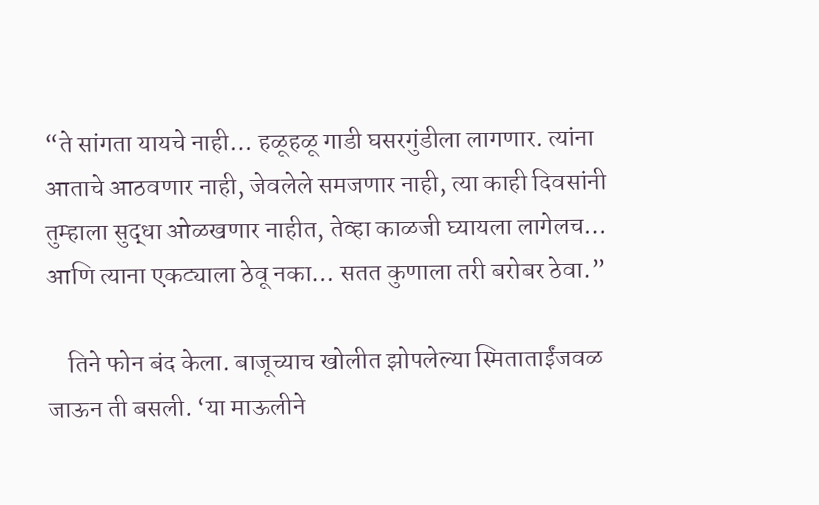“ते सांगता यायचे नाही… हळूहळू गाडी घसरगुंडीला लागणार. त्यांना आताचे आठवणार नाही, जेवलेले समजणार नाही, त्या काही दिवसांनी तुम्हाला सुद्धा ओळखणार नाहीत, तेव्हा काळजी घ्यायला लागेलच… आणि त्याना एकट्याला ठेवू नका… सतत कुणाला तरी बरोबर ठेवा.”

    तिने फोन बंद केला. बाजूच्याच खोलीत झोपलेल्या स्मिताताईंजवळ जाऊन ती बसली. ‘या माऊलीने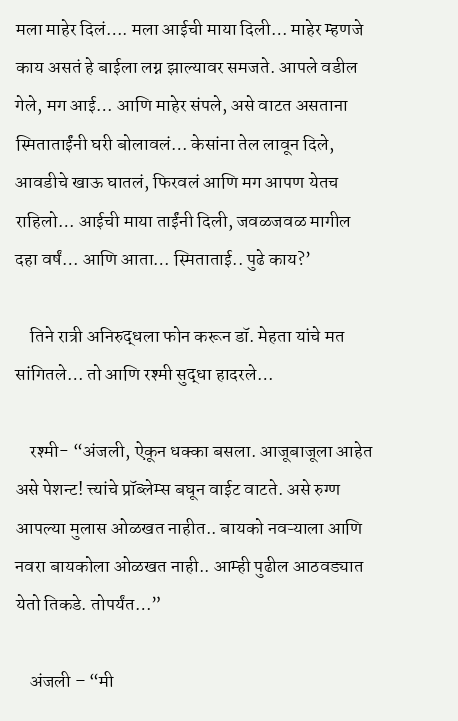मला माहेर दिलं…. मला आईची माया दिली… माहेर म्हणजे काय असतं हे बाईला लग्न झाल्यावर समजते. आपले वडील गेले, मग आई… आणि माहेर संपले, असे वाटत असताना स्मिताताईंनी घरी बोलावलं… केसांना तेल लावून दिले, आवडीचे खाऊ घातलं, फिरवलं आणि मग आपण येतच राहिलो… आईची माया ताईंनी दिली, जवळजवळ मागील दहा वर्षं… आणि आता… स्मिताताई.. पुढे काय?’

    तिने रात्री अनिरुद्धला फोन करून डॉ. मेहता यांचे मत सांगितले… तो आणि रश्मी सुद्धा हादरले…

    रश्मी- “अंजली, ऐकून धक्का बसला. आजूबाजूला आहेत असे पेशन्ट! त्त्यांचे प्रॉब्लेम्स बघून वाईट वाटते. असे रुग्ण आपल्या मुलास ओळखत नाहीत.. बायको नवऱ्याला आणि नवरा बायकोला ओळखत नाही.. आम्ही पुढील आठवड्यात येतो तिकडे. तोपर्यंत…”

    अंजली – “मी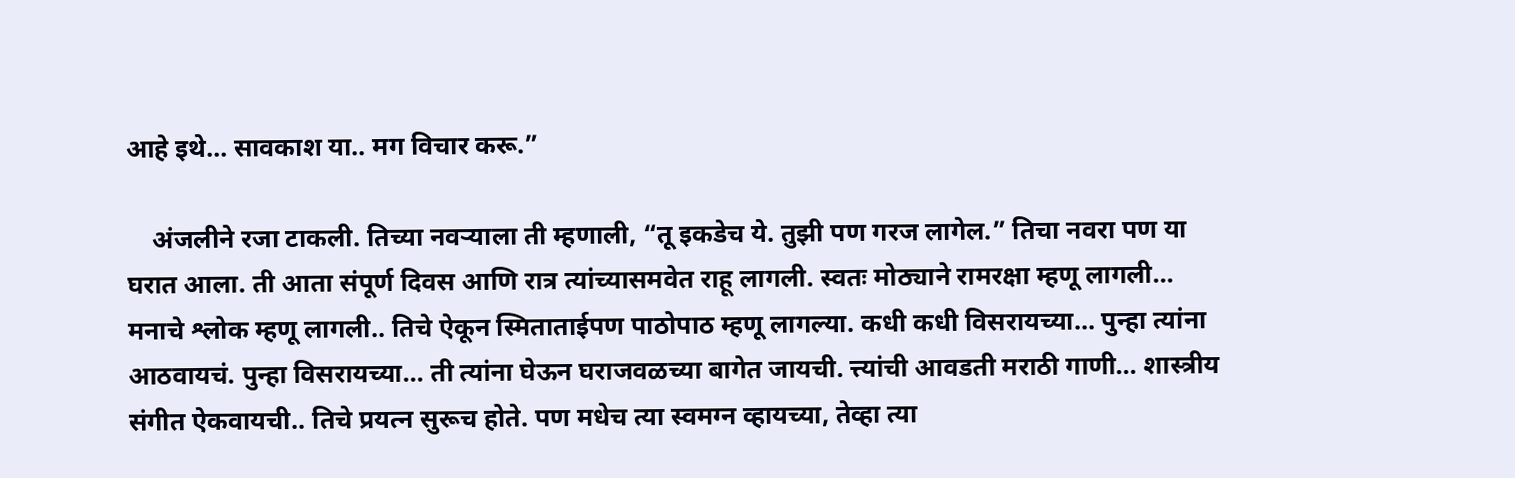आहे इथे… सावकाश या.. मग विचार करू.”

    अंजलीने रजा टाकली. तिच्या नवऱ्याला ती म्हणाली, “तू इकडेच ये. तुझी पण गरज लागेल.” तिचा नवरा पण या घरात आला. ती आता संपूर्ण दिवस आणि रात्र त्यांच्यासमवेत राहू लागली. स्वतः मोठ्याने रामरक्षा म्हणू लागली… मनाचे श्लोक म्हणू लागली.. तिचे ऐकून स्मिताताईपण पाठोपाठ म्हणू लागल्या. कधी कधी विसरायच्या… पुन्हा त्यांना आठवायचं. पुन्हा विसरायच्या… ती त्यांना घेऊन घराजवळच्या बागेत जायची. त्त्यांची आवडती मराठी गाणी… शास्त्रीय संगीत ऐकवायची.. तिचे प्रयत्न सुरूच होते. पण मधेच त्या स्वमग्न व्हायच्या, तेव्हा त्या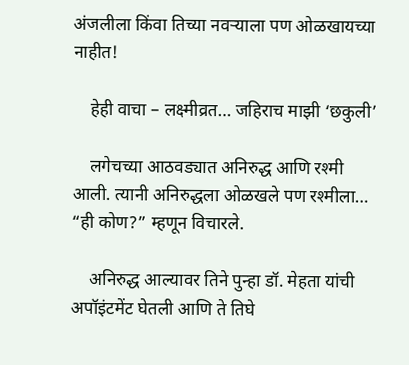अंजलीला किंवा तिच्या नवऱ्याला पण ओळखायच्या नाहीत!

    हेही वाचा – लक्ष्मीव्रत… जहिराच माझी ‘छकुली’

    लगेचच्या आठवड्यात अनिरुद्ध आणि रश्मी आली. त्यानी अनिरुद्धला ओळखले पण रश्मीला… “ही कोण?” म्हणून विचारले.

    अनिरुद्ध आल्यावर तिने पुन्हा डॉ. मेहता यांची अपॉइंटमेंट घेतली आणि ते तिघे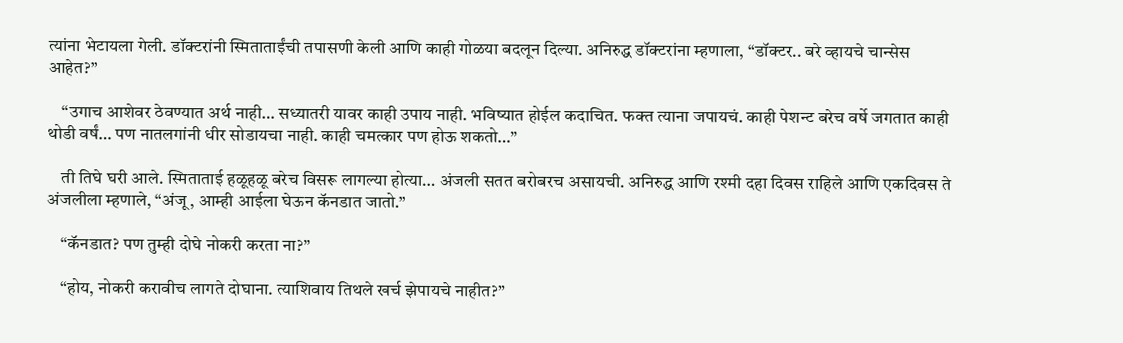त्यांना भेटायला गेली. डॉक्टरांनी स्मिताताईंची तपासणी केली आणि काही गोळया बदलून दिल्या. अनिरुद्ध डॉक्टरांना म्हणाला, “डॉक्टर.. बरे व्हायचे चान्सेस आहेत?”

    “उगाच आशेवर ठेवण्यात अर्थ नाही… सध्यातरी यावर काही उपाय नाही. भविष्यात होईल कदाचित. फक्त त्याना जपायचं. काही पेशन्ट बरेच वर्षे जगतात काही थोडी वर्षं… पण नातलगांनी धीर सोडायचा नाही. काही चमत्कार पण होऊ शकतो…”

    ती तिघे घरी आले. स्मिताताई हळूहळू बरेच विसरू लागल्या होत्या… अंजली सतत बरोबरच असायची. अनिरुद्ध आणि रश्मी दहा दिवस राहिले आणि एकदिवस ते अंजलीला म्हणाले, “अंजू, आम्ही आईला घेऊन कॅनडात जातो.”

    “कॅनडात? पण तुम्ही दोघे नोकरी करता ना?”

    “होय, नोकरी करावीच लागते दोघाना. त्याशिवाय तिथले खर्च झेपायचे नाहीत?”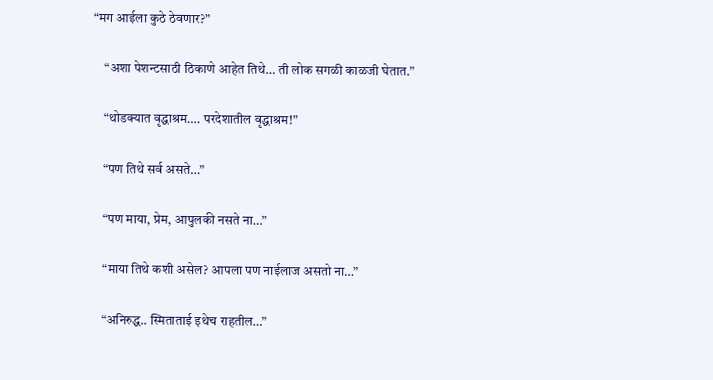“मग आईला कुठे ठेवणार?”

    “अशा पेशन्टसाठी ठिकाणे आहेत तिथे… ती लोक सगळी काळजी घेतात.”

    “थोडक्यात वृद्धाश्रम…. परदेशातील वृद्धाश्रम!”

    “पण तिथे सर्व असते…”

    “पण माया, प्रेम, आपुलकी नसते ना…”

    “माया तिथे कशी असेल? आपला पण नाईलाज असतो ना…”

    “अनिरुद्ध.. स्मिताताई इथेच राहतील…”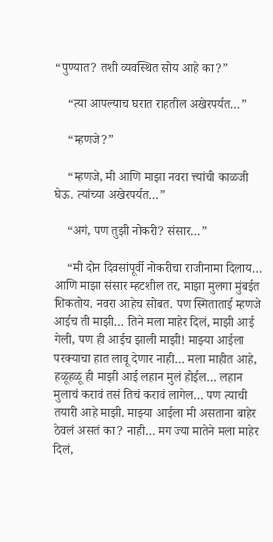“पुण्यात? तशी व्यवस्थित सोय आहे का?”

    “त्या आपल्याच घरात राहतील अखेरपर्यत…”

    “म्हणजे?”

    “म्हणजे, मी आणि माझा नवरा त्त्यांची काळजी घेऊ. त्यांच्या अखेरपर्यत…”

    “अगं, पण तुझी नोकरी? संसार…”

    “मी दोन दिवसांपूर्वी नोकरीचा राजीनामा दिलाय… आणि माझा संसार म्हटशील तर, माझा मुलगा मुंबईत शिकतोय. नवरा आहेच सोबत. पण स्मिताताई म्हणजे आईच ती माझी… तिने मला माहेर दिलं, माझी आई गेली, पण ही आईच झाली माझी! माझ्या आईला परक्याचा हात लावू देणार नाही… मला माहीत आहे, हळूहळू ही माझी आई लहान मुलं होईल… लहान मुलाचं करावं तसं तिचं करावं लागेल… पण त्याची तयारी आहे माझी. माझ्या आईला मी असताना बाहेर ठेवलं असतं का? नाही… मग ज्या मातेने मला माहेर दिलं,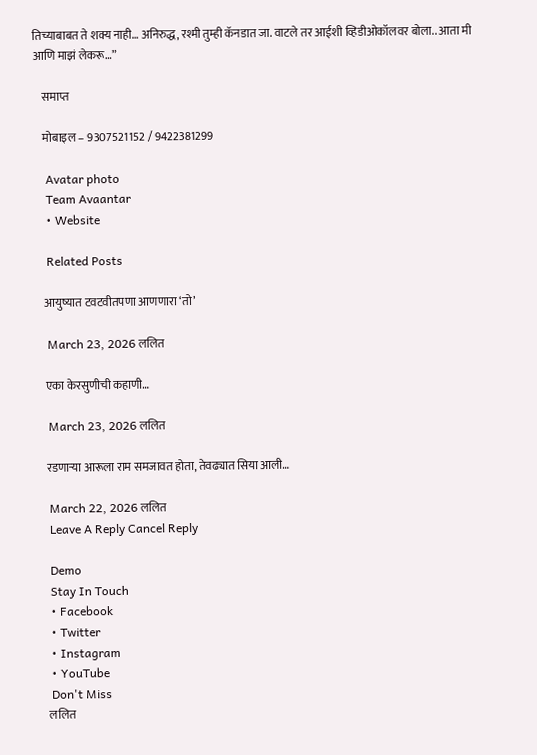तिच्याबाबत ते शक्य नाही… अनिरुद्ध, रश्मी तुम्ही कॅनडात जा. वाटले तर आईशी व्हिडीओकॉलवर बोला.. आता मी आणि माझं लेकरू…”

    समाप्त

    मोबाइल – 9307521152 / 9422381299

    Avatar photo
    Team Avaantar
    • Website

    Related Posts

    आयुष्यात टवटवीतपणा आणणारा ‘तो’

    March 23, 2026 ललित

    एका केरसुणीची कहाणी…

    March 23, 2026 ललित

    रडणाऱ्या आरूला राम समजावत होता, तेवढ्यात सिया आली…

    March 22, 2026 ललित
    Leave A Reply Cancel Reply

    Demo
    Stay In Touch
    • Facebook
    • Twitter
    • Instagram
    • YouTube
    Don't Miss
    ललित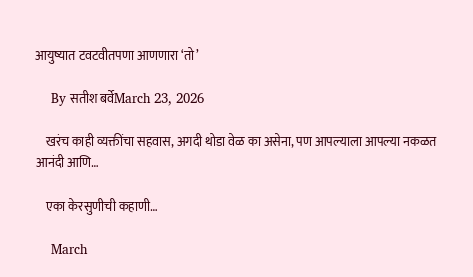आयुष्यात टवटवीतपणा आणणारा ‘तो’

    By सतीश बर्वेMarch 23, 2026

    खरंच काही व्यक्तींचा सहवास, अगदी थोडा वेळ का असेना, पण आपल्याला आपल्या नकळत आनंदी आणि…

    एका केरसुणीची कहाणी…

    March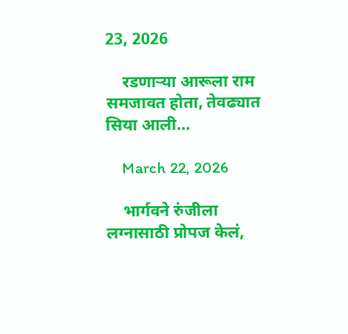23, 2026

    रडणाऱ्या आरूला राम समजावत होता, तेवढ्यात सिया आली…

    March 22, 2026

    भार्गवने रुंजीला लग्नासाठी प्रोपज केलं,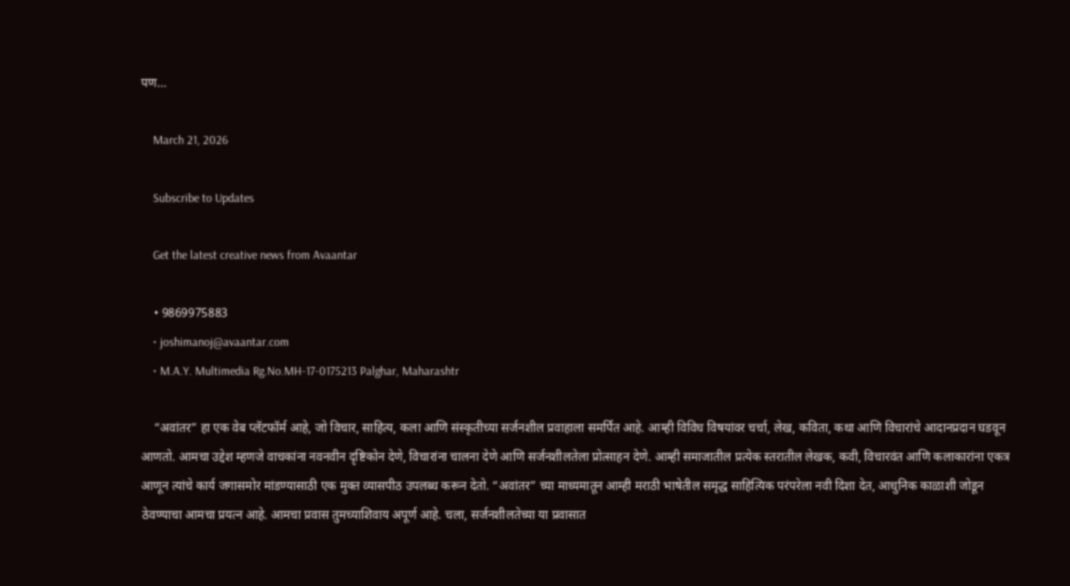पण…

    March 21, 2026

    Subscribe to Updates

    Get the latest creative news from Avaantar

    • 9869975883
    • joshimanoj@avaantar.com
    • M.A.Y. Multimedia Rg.No.MH-17-0175213 Palghar, Maharashtr

    “अवांतर” हा एक वेब प्लॅटफॉर्म आहे, जो विचार, साहित्य, कला आणि संस्कृतीच्या सर्जनशील प्रवाहाला समर्पित आहे. आम्ही विविध विषयांवर चर्चा, लेख, कविता, कथा आणि विचारांचे आदानप्रदान घडवून आणतो. आमचा उद्देश म्हणजे वाचकांना नवनवीन दृष्टिकोन देणे, विचारांना चालना देणे आणि सर्जनशीलतेला प्रोत्साहन देणे. आम्ही समाजातील प्रत्येक स्तरातील लेखक, कवी, विचारवंत आणि कलाकारांना एकत्र आणून त्यांचे कार्य जगासमोर मांडण्यासाठी एक मुक्त व्यासपीठ उपलब्ध करून देतो. “अवांतर” च्या माध्यमातून आम्ही मराठी भाषेतील समृद्ध साहित्यिक परंपरेला नवी दिशा देत, आधुनिक काळाशी जोडून ठेवण्याचा आमचा प्रयत्न आहे. आमचा प्रवास तुमच्याशिवाय अपूर्ण आहे. चला, सर्जनशीलतेच्या या प्रवासात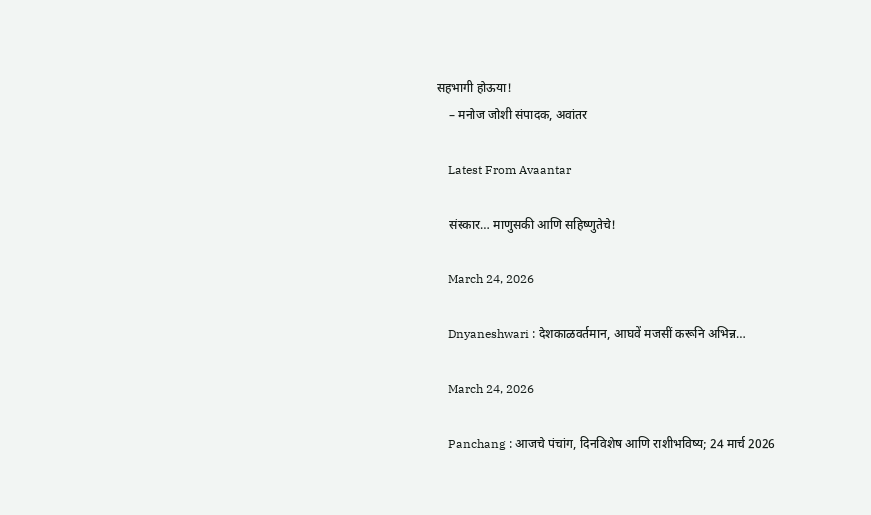सहभागी होऊया!
    – मनोज जोशी संपादक, अवांतर

    Latest From Avaantar

    संस्कार… माणुसकी आणि सहिष्णुतेचे!

    March 24, 2026

    Dnyaneshwari : देशकाळवर्तमान, आघवें मजसीं करूनि अभिन्न…

    March 24, 2026

    Panchang : आजचे पंचांग, दिनविशेष आणि राशीभविष्य; 24 मार्च 2026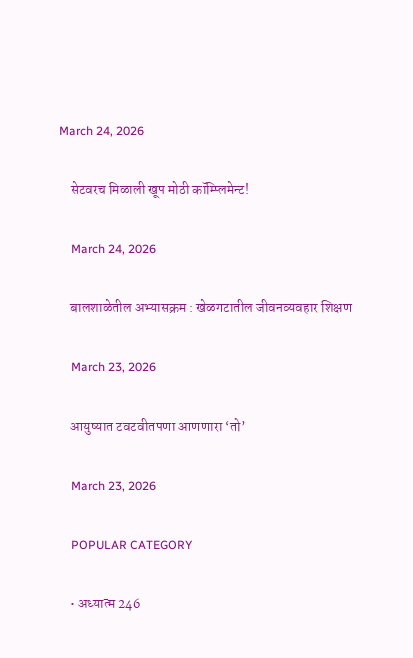March 24, 2026

    सेटवरच मिळाली खूप मोठी कॉम्प्लिमेन्ट!

    March 24, 2026

    बालशाळेतील अभ्यासक्रम : खेळगटातील जीवनव्यवहार शिक्षण

    March 23, 2026

    आयुष्यात टवटवीतपणा आणणारा ‘तो’

    March 23, 2026

    POPULAR CATEGORY

    • अध्यात्म 246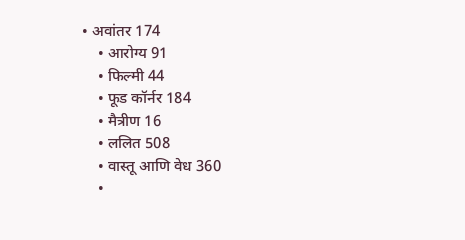• अवांतर 174
    • आरोग्य 91
    • फिल्मी 44
    • फूड कॉर्नर 184
    • मैत्रीण 16
    • ललित 508
    • वास्तू आणि वेध 360
    •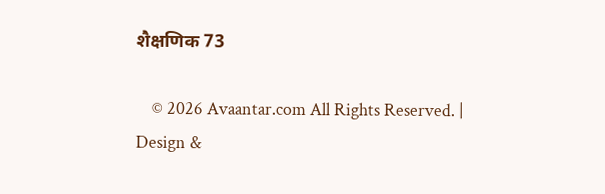शैक्षणिक 73

    © 2026 Avaantar.com All Rights Reserved. | Design &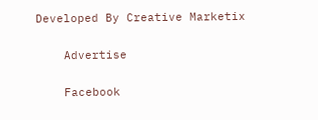Developed By Creative Marketix

    Advertise

    Facebook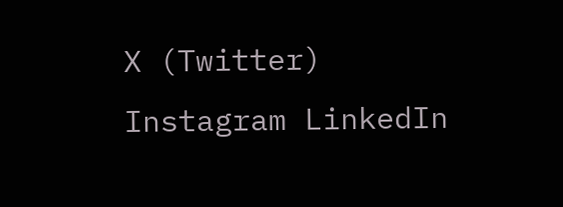X (Twitter) Instagram LinkedIn